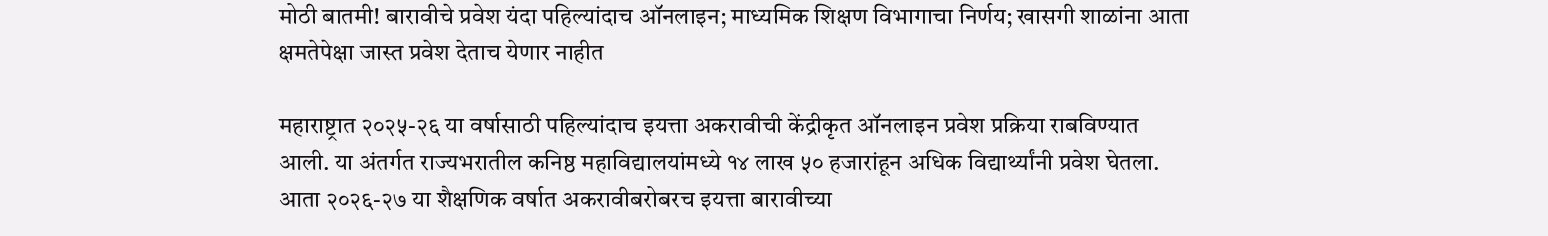मोठी बातमी! बारावीचे प्रवेश यंदा पहिल्यांदाच ऑनलाइन; माध्यमिक शिक्षण विभागाचा निर्णय; खासगी शाळांना आता क्षमतेपेक्षा जास्त प्रवेश देताच येणार नाहीत

महाराष्ट्रात २०२५-२६ या वर्षासाठी पहिल्यांदाच इयत्ता अकरावीची केंद्रीकृत ऑनलाइन प्रवेश प्रक्रिया राबविण्यात आली. या अंतर्गत राज्यभरातील कनिष्ठ महाविद्यालयांमध्ये १४ लाख ५० हजारांहून अधिक विद्यार्थ्यांनी प्रवेश घेतला. आता २०२६-२७ या शैक्षणिक वर्षात अकरावीबरोबरच इयत्ता बारावीच्या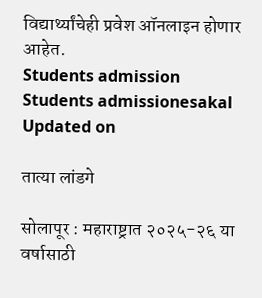विद्यार्थ्यांचेही प्रवेश ऑनलाइन होणार आहेत.
Students admission
Students admissionesakal
Updated on

तात्या लांडगे

सोलापूर : महाराष्ट्रात २०२५-२६ या वर्षासाठी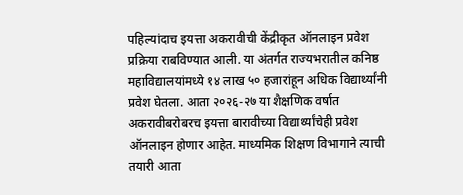पहिल्यांदाच इयत्ता अकरावीची केंद्रीकृत ऑनलाइन प्रवेश प्रक्रिया राबविण्यात आली. या अंतर्गत राज्यभरातील कनिष्ठ महाविद्यालयांमध्ये १४ लाख ५० हजारांहून अधिक विद्यार्थ्यांनी प्रवेश घेतला. आता २०२६-२७ या शैक्षणिक वर्षात अकरावीबरोबरच इयत्ता बारावीच्या विद्यार्थ्यांचेही प्रवेश ऑनलाइन होणार आहेत. माध्यमिक शिक्षण विभागाने त्याची तयारी आता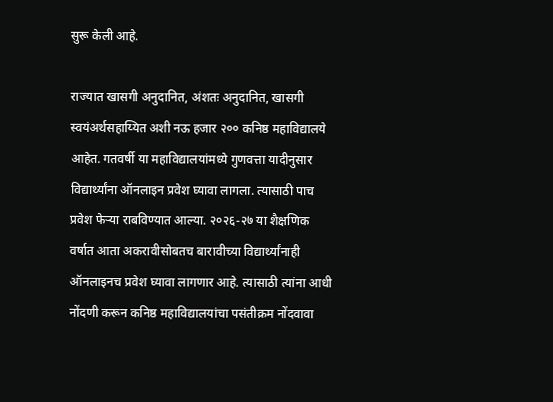सुरू केली आहे.

राज्यात खासगी अनुदानित, अंशतः अनुदानित, खासगी स्वयंअर्थसहाय्यित अशी नऊ हजार २०० कनिष्ठ महाविद्यालये आहेत. गतवर्षी या महाविद्यालयांमध्ये गुणवत्ता यादीनुसार विद्यार्थ्यांना ऑनलाइन प्रवेश घ्यावा लागला. त्यासाठी पाच प्रवेश फेऱ्या राबविण्यात आल्या. २०२६-२७ या शैक्षणिक वर्षात आता अकरावीसोबतच बारावीच्या विद्यार्थ्यांनाही ऑनलाइनच प्रवेश घ्यावा लागणार आहे. त्यासाठी त्यांना आधी नोंदणी करून कनिष्ठ महाविद्यालयांचा पसंतीक्रम नोंदवावा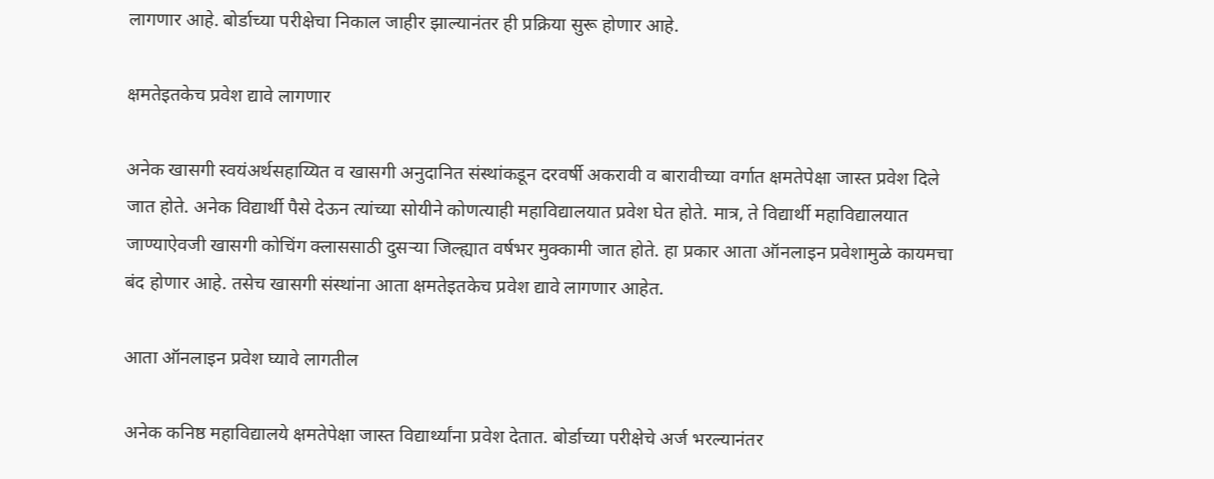लागणार आहे. बोर्डाच्या परीक्षेचा निकाल जाहीर झाल्यानंतर ही प्रक्रिया सुरू होणार आहे.

क्षमतेइतकेच प्रवेश द्यावे लागणार

अनेक खासगी स्वयंअर्थसहाय्यित व खासगी अनुदानित संस्थांकडून दरवर्षी अकरावी व बारावीच्या वर्गात क्षमतेपेक्षा जास्त प्रवेश दिले जात होते. अनेक विद्यार्थी पैसे देऊन त्यांच्या सोयीने कोणत्याही महाविद्यालयात प्रवेश घेत होते. मात्र, ते विद्यार्थी महाविद्यालयात जाण्याऐवजी खासगी कोचिंग क्लाससाठी दुसऱ्या जिल्ह्यात वर्षभर मुक्कामी जात होते. हा प्रकार आता ऑनलाइन प्रवेशामुळे कायमचा बंद होणार आहे. तसेच खासगी संस्थांना आता क्षमतेइतकेच प्रवेश द्यावे लागणार आहेत.

आता ऑनलाइन प्रवेश घ्यावे लागतील

अनेक कनिष्ठ महाविद्यालये क्षमतेपेक्षा जास्त विद्यार्थ्यांना प्रवेश देतात. बोर्डाच्या परीक्षेचे अर्ज भरल्यानंतर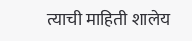त्याची माहिती शालेय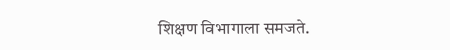शिक्षण विभागाला समजते.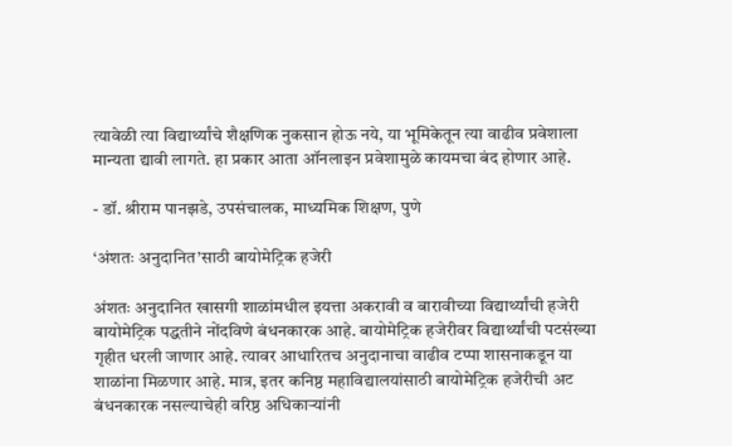त्यावेळी त्या विद्यार्थ्यांचे शैक्षणिक नुकसान होऊ नये, या भूमिकेतून त्या वाढीव प्रवेशाला मान्यता द्यावी लागते. हा प्रकार आता ऑनलाइन प्रवेशामुळे कायमचा बंद होणार आहे.

- डॉ. श्रीराम पानझडे, उपसंचालक, माध्यमिक शिक्षण, पुणे

‘अंशतः अनुदानित’साठी बायोमेट्रिक हजेरी

अंशतः अनुदानित खासगी शाळांमधील इयत्ता अकरावी व बारावीच्या विद्यार्थ्यांची हजेरी बायोमेट्रिक पद्धतीने नोंदविणे बंधनकारक आहे. बायोमेट्रिक हजेरीवर विद्यार्थ्यांची पटसंख्या गृहीत धरली जाणार आहे. त्यावर आधारितच अनुदानाचा वाढीव टप्पा शासनाकडून या शाळांना मिळणार आहे. मात्र, इतर कनिष्ठ महाविद्यालयांसाठी बायोमेट्रिक हजेरीची अट बंधनकारक नसल्याचेही वरिष्ठ अधिकाऱ्यांनी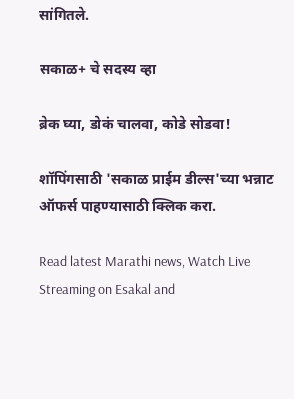सांगितले.

सकाळ+ चे सदस्य व्हा

ब्रेक घ्या, डोकं चालवा, कोडे सोडवा!

शॉपिंगसाठी 'सकाळ प्राईम डील्स'च्या भन्नाट ऑफर्स पाहण्यासाठी क्लिक करा.

Read latest Marathi news, Watch Live Streaming on Esakal and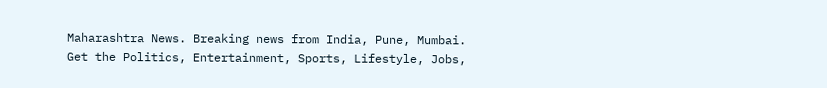Maharashtra News. Breaking news from India, Pune, Mumbai. Get the Politics, Entertainment, Sports, Lifestyle, Jobs,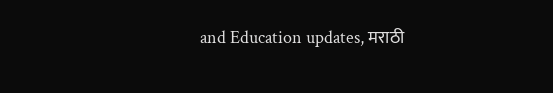and Education updates, मराठी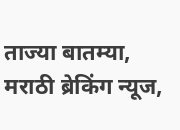ताज्या बातम्या, मराठी ब्रेकिंग न्यूज,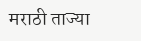मराठी ताज्या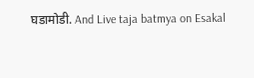घडामोडी. And Live taja batmya on Esakal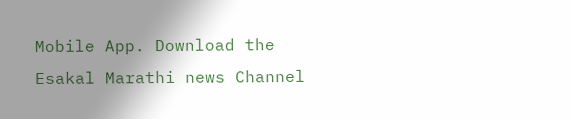Mobile App. Download the Esakal Marathi news Channel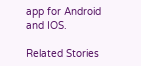app for Android and IOS.

Related Stories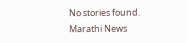No stories found.
Marathi News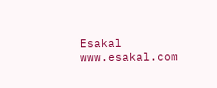Esakal
www.esakal.com